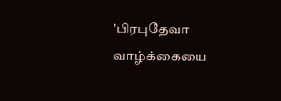'பிரபுதேவா வாழ்க்கையை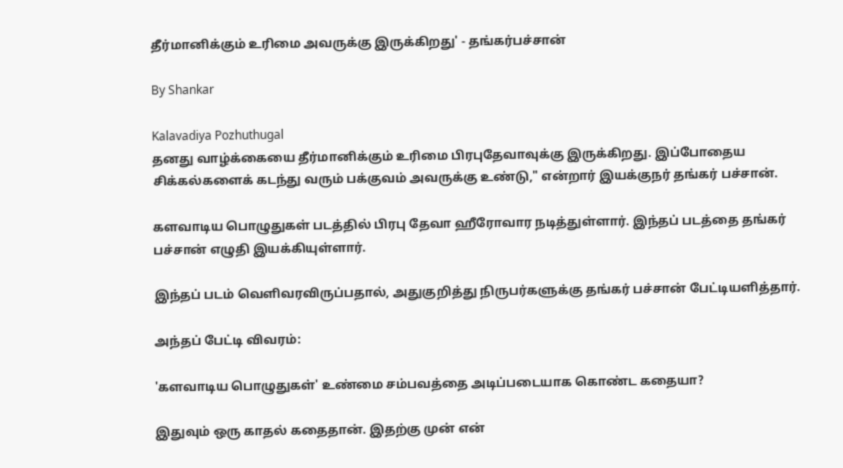தீர்மானிக்கும் உரிமை அவருக்கு இருக்கிறது' - தங்கர்பச்சான்

By Shankar

Kalavadiya Pozhuthugal
தனது வாழ்க்கையை தீர்மானிக்கும் உரிமை பிரபுதேவாவுக்கு இருக்கிறது. இப்போதைய சிக்கல்களைக் கடந்து வரும் பக்குவம் அவருக்கு உண்டு," என்றார் இயக்குநர் தங்கர் பச்சான்.

களவாடிய பொழுதுகள் படத்தில் பிரபு தேவா ஹீரோவார நடித்துள்ளார். இந்தப் படத்தை தங்கர் பச்சான் எழுதி இயக்கியுள்ளார்.

இந்தப் படம் வெளிவரவிருப்பதால், அதுகுறித்து நிருபர்களுக்கு தங்கர் பச்சான் பேட்டியளித்தார்.

அந்தப் பேட்டி விவரம்:

'களவாடிய பொழுதுகள்' உண்மை சம்பவத்தை அடிப்படையாக கொண்ட கதையா?

இதுவும் ஒரு காதல் கதைதான். இதற்கு முன் என்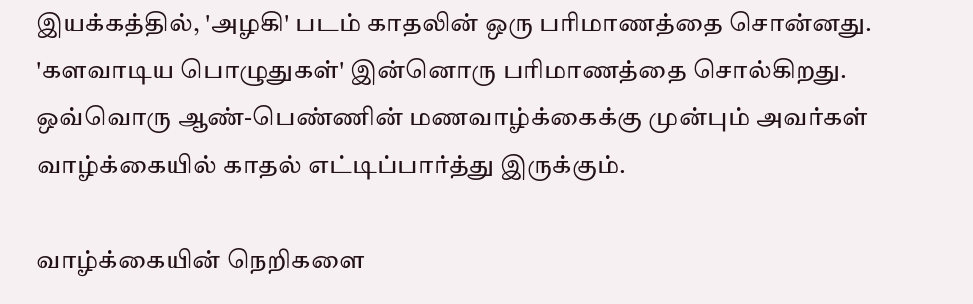இயக்கத்தில், 'அழகி' படம் காதலின் ஒரு பரிமாணத்தை சொன்னது. 'களவாடிய பொழுதுகள்' இன்னொரு பரிமாணத்தை சொல்கிறது. ஒவ்வொரு ஆண்-பெண்ணின் மணவாழ்க்கைக்கு முன்பும் அவர்கள் வாழ்க்கையில் காதல் எட்டிப்பார்த்து இருக்கும்.

வாழ்க்கையின் நெறிகளை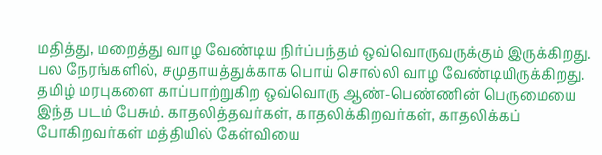மதித்து, மறைத்து வாழ வேண்டிய நிர்ப்பந்தம் ஒவ்வொருவருக்கும் இருக்கிறது. பல நேரங்களில், சமுதாயத்துக்காக பொய் சொல்லி வாழ வேண்டியிருக்கிறது. தமிழ் மரபுகளை காப்பாற்றுகிற ஒவ்வொரு ஆண்-பெண்ணின் பெருமையை இந்த படம் பேசும். காதலித்தவர்கள், காதலிக்கிறவர்கள், காதலிக்கப் போகிறவர்கள் மத்தியில் கேள்வியை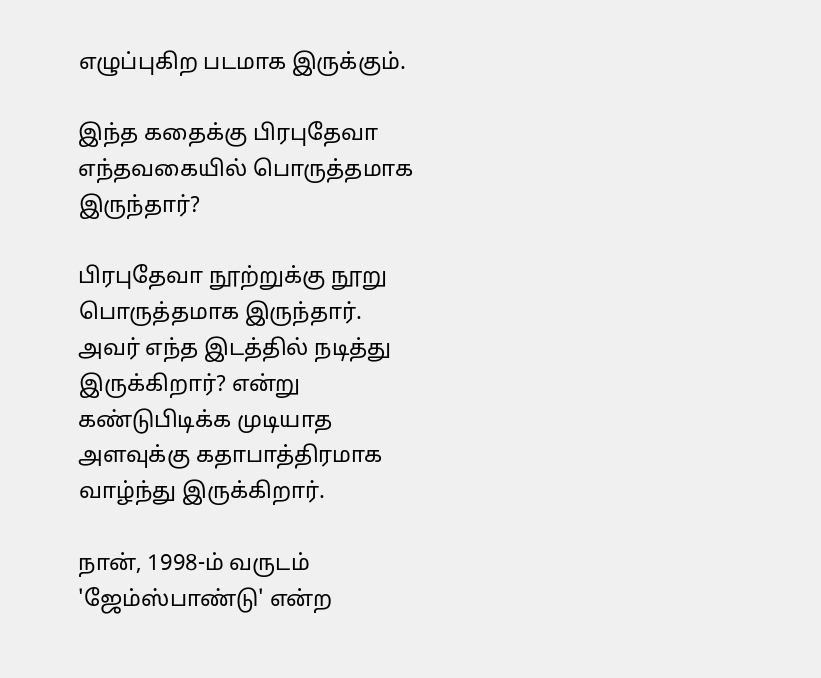எழுப்புகிற படமாக இருக்கும்.

இந்த கதைக்கு பிரபுதேவா எந்தவகையில் பொருத்தமாக இருந்தார்?

பிரபுதேவா நூற்றுக்கு நூறு பொருத்தமாக இருந்தார். அவர் எந்த இடத்தில் நடித்து இருக்கிறார்? என்று கண்டுபிடிக்க முடியாத அளவுக்கு கதாபாத்திரமாக வாழ்ந்து இருக்கிறார்.

நான், 1998-ம் வருடம் 'ஜேம்ஸ்பாண்டு' என்ற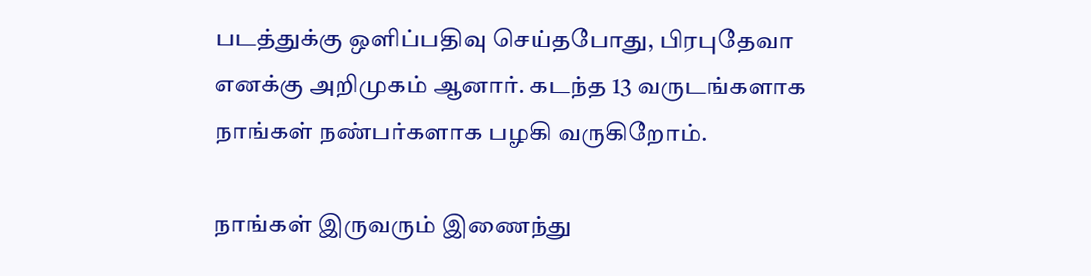படத்துக்கு ஒளிப்பதிவு செய்தபோது, பிரபுதேவா எனக்கு அறிமுகம் ஆனார். கடந்த 13 வருடங்களாக நாங்கள் நண்பர்களாக பழகி வருகிறோம்.

நாங்கள் இருவரும் இணைந்து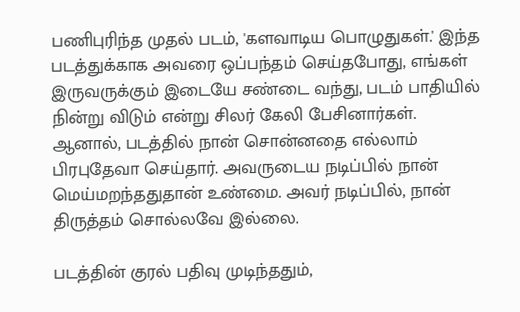பணிபுரிந்த முதல் படம், 'களவாடிய பொழுதுகள்.' இந்த படத்துக்காக அவரை ஒப்பந்தம் செய்தபோது, எங்கள் இருவருக்கும் இடையே சண்டை வந்து, படம் பாதியில் நின்று விடும் என்று சிலர் கேலி பேசினார்கள். ஆனால், படத்தில் நான் சொன்னதை எல்லாம் பிரபுதேவா செய்தார். அவருடைய நடிப்பில் நான் மெய்மறந்ததுதான் உண்மை. அவர் நடிப்பில், நான் திருத்தம் சொல்லவே இல்லை.

படத்தின் குரல் பதிவு முடிந்ததும்,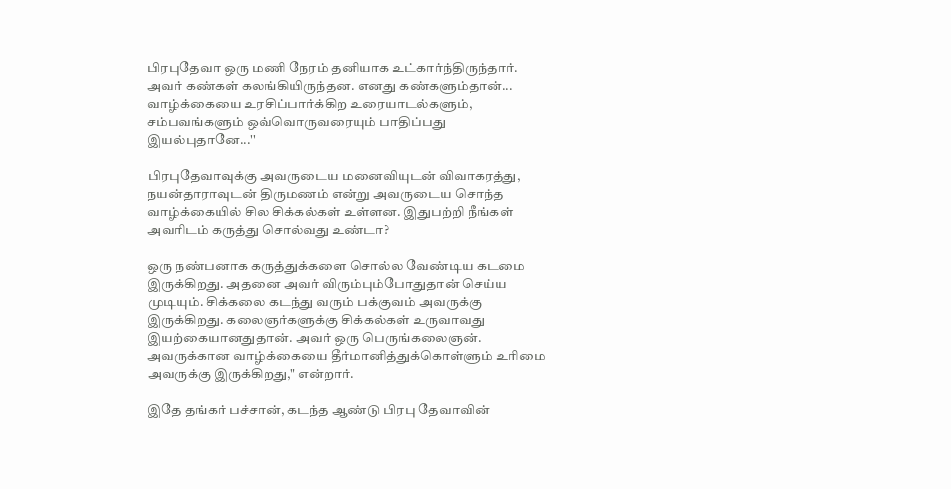பிரபுதேவா ஒரு மணி நேரம் தனியாக உட்கார்ந்திருந்தார். அவர் கண்கள் கலங்கியிருந்தன. எனது கண்களும்தான்... வாழ்க்கையை உரசிப்பார்க்கிற உரையாடல்களும், சம்பவங்களும் ஒவ்வொருவரையும் பாதிப்பது இயல்புதானே...''

பிரபுதேவாவுக்கு அவருடைய மனைவியுடன் விவாகரத்து, நயன்தாராவுடன் திருமணம் என்று அவருடைய சொந்த வாழ்க்கையில் சில சிக்கல்கள் உள்ளன. இதுபற்றி நீங்கள் அவரிடம் கருத்து சொல்வது உண்டா?

ஒரு நண்பனாக கருத்துக்களை சொல்ல வேண்டிய கடமை இருக்கிறது. அதனை அவர் விரும்பும்போதுதான் செய்ய முடியும். சிக்கலை கடந்து வரும் பக்குவம் அவருக்கு இருக்கிறது. கலைஞர்களுக்கு சிக்கல்கள் உருவாவது இயற்கையானதுதான். அவர் ஒரு பெருங்கலைஞன். அவருக்கான வாழ்க்கையை தீர்மானித்துக்கொள்ளும் உரிமை அவருக்கு இருக்கிறது," என்றார்.

இதே தங்கர் பச்சான், கடந்த ஆண்டு பிரபு தேவாவின்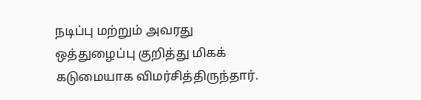நடிப்பு மற்றும் அவரது ஒத்துழைப்பு குறித்து மிகக் கடுமையாக விமர்சித்திருந்தார்.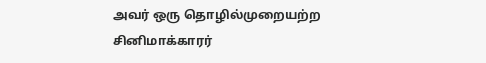அவர் ஒரு தொழில்முறையற்ற சினிமாக்காரர்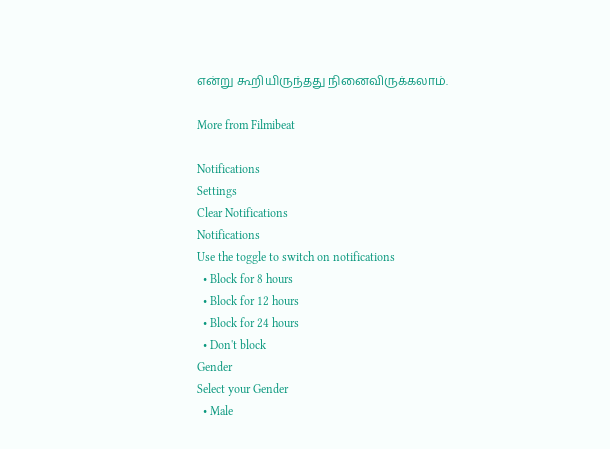என்று கூறியிருந்தது நினைவிருக்கலாம்.

More from Filmibeat

Notifications
Settings
Clear Notifications
Notifications
Use the toggle to switch on notifications
  • Block for 8 hours
  • Block for 12 hours
  • Block for 24 hours
  • Don't block
Gender
Select your Gender
  • Male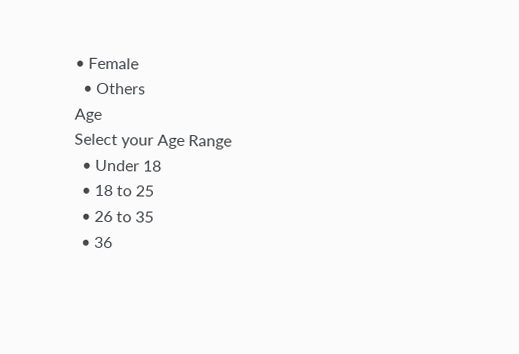• Female
  • Others
Age
Select your Age Range
  • Under 18
  • 18 to 25
  • 26 to 35
  • 36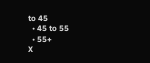to 45
  • 45 to 55
  • 55+
X